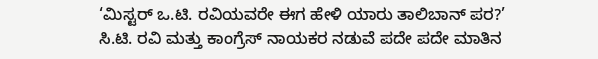‘ಮಿಸ್ಟರ್ ಒ.ಟಿ. ರವಿಯವರೇ ಈಗ ಹೇಳಿ ಯಾರು ತಾಲಿಬಾನ್ ಪರ?’
ಸಿ.ಟಿ. ರವಿ ಮತ್ತು ಕಾಂಗ್ರೆಸ್ ನಾಯಕರ ನಡುವೆ ಪದೇ ಪದೇ ಮಾತಿನ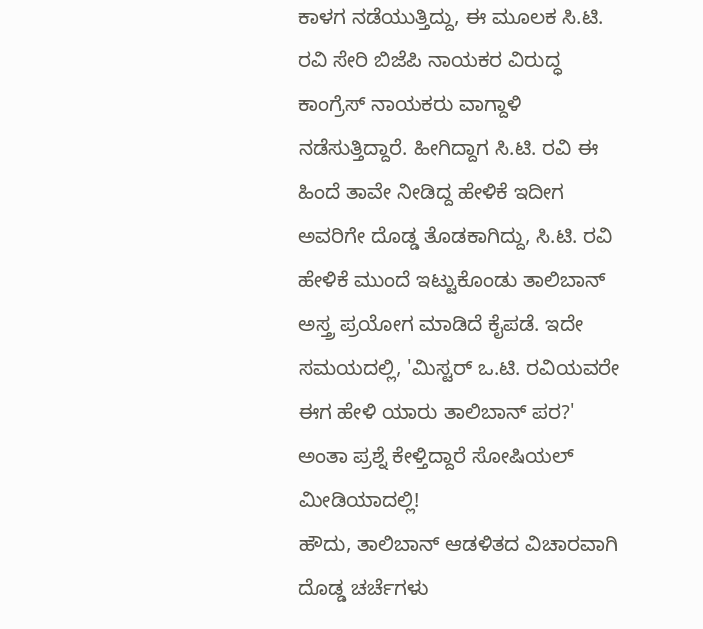ಕಾಳಗ ನಡೆಯುತ್ತಿದ್ದು, ಈ ಮೂಲಕ ಸಿ.ಟಿ. ರವಿ ಸೇರಿ ಬಿಜೆಪಿ ನಾಯಕರ ವಿರುದ್ಧ ಕಾಂಗ್ರೆಸ್ ನಾಯಕರು ವಾಗ್ದಾಳಿ ನಡೆಸುತ್ತಿದ್ದಾರೆ. ಹೀಗಿದ್ದಾಗ ಸಿ.ಟಿ. ರವಿ ಈ ಹಿಂದೆ ತಾವೇ ನೀಡಿದ್ದ ಹೇಳಿಕೆ ಇದೀಗ ಅವರಿಗೇ ದೊಡ್ಡ ತೊಡಕಾಗಿದ್ದು, ಸಿ.ಟಿ. ರವಿ ಹೇಳಿಕೆ ಮುಂದೆ ಇಟ್ಟುಕೊಂಡು ತಾಲಿಬಾನ್ ಅಸ್ತ್ರ ಪ್ರಯೋಗ ಮಾಡಿದೆ ಕೈಪಡೆ. ಇದೇ ಸಮಯದಲ್ಲಿ, 'ಮಿಸ್ಟರ್ ಒ.ಟಿ. ರವಿಯವರೇ ಈಗ ಹೇಳಿ ಯಾರು ತಾಲಿಬಾನ್ ಪರ?' ಅಂತಾ ಪ್ರಶ್ನೆ ಕೇಳ್ತಿದ್ದಾರೆ ಸೋಷಿಯಲ್ ಮೀಡಿಯಾದಲ್ಲಿ!
ಹೌದು, ತಾಲಿಬಾನ್ ಆಡಳಿತದ ವಿಚಾರವಾಗಿ ದೊಡ್ಡ ಚರ್ಚೆಗಳು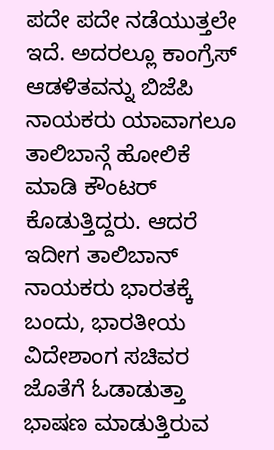ಪದೇ ಪದೇ ನಡೆಯುತ್ತಲೇ ಇದೆ. ಅದರಲ್ಲೂ ಕಾಂಗ್ರೆಸ್ ಆಡಳಿತವನ್ನು ಬಿಜೆಪಿ ನಾಯಕರು ಯಾವಾಗಲೂ ತಾಲಿಬಾನ್ಗೆ ಹೋಲಿಕೆ ಮಾಡಿ ಕೌಂಟರ್ ಕೊಡುತ್ತಿದ್ದರು. ಆದರೆ ಇದೀಗ ತಾಲಿಬಾನ್ ನಾಯಕರು ಭಾರತಕ್ಕೆ ಬಂದು, ಭಾರತೀಯ ವಿದೇಶಾಂಗ ಸಚಿವರ ಜೊತೆಗೆ ಓಡಾಡುತ್ತಾ ಭಾಷಣ ಮಾಡುತ್ತಿರುವ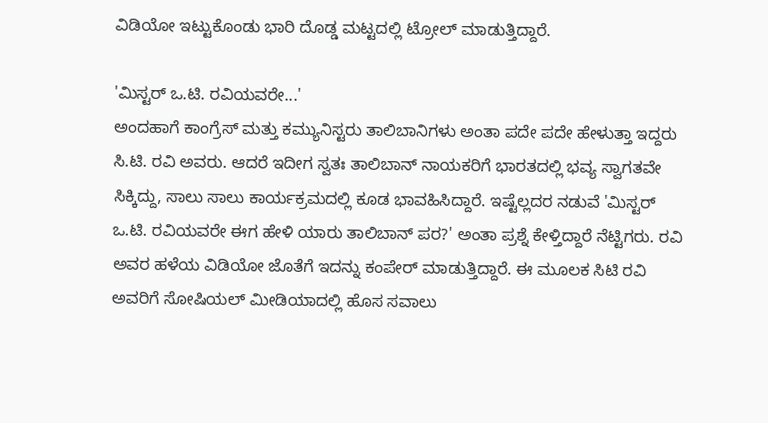ವಿಡಿಯೋ ಇಟ್ಟುಕೊಂಡು ಭಾರಿ ದೊಡ್ಡ ಮಟ್ಟದಲ್ಲಿ ಟ್ರೋಲ್ ಮಾಡುತ್ತಿದ್ದಾರೆ.

'ಮಿಸ್ಟರ್ ಒ.ಟಿ. ರವಿಯವರೇ...'
ಅಂದಹಾಗೆ ಕಾಂಗ್ರೆಸ್ ಮತ್ತು ಕಮ್ಯುನಿಸ್ಟರು ತಾಲಿಬಾನಿಗಳು ಅಂತಾ ಪದೇ ಪದೇ ಹೇಳುತ್ತಾ ಇದ್ದರು ಸಿ.ಟಿ. ರವಿ ಅವರು. ಆದರೆ ಇದೀಗ ಸ್ವತಃ ತಾಲಿಬಾನ್ ನಾಯಕರಿಗೆ ಭಾರತದಲ್ಲಿ ಭವ್ಯ ಸ್ವಾಗತವೇ ಸಿಕ್ಕಿದ್ದು, ಸಾಲು ಸಾಲು ಕಾರ್ಯಕ್ರಮದಲ್ಲಿ ಕೂಡ ಭಾವಹಿಸಿದ್ದಾರೆ. ಇಷ್ಟೆಲ್ಲದರ ನಡುವೆ 'ಮಿಸ್ಟರ್ ಒ.ಟಿ. ರವಿಯವರೇ ಈಗ ಹೇಳಿ ಯಾರು ತಾಲಿಬಾನ್ ಪರ?' ಅಂತಾ ಪ್ರಶ್ನೆ ಕೇಳ್ತಿದ್ದಾರೆ ನೆಟ್ಟಿಗರು. ರವಿ ಅವರ ಹಳೆಯ ವಿಡಿಯೋ ಜೊತೆಗೆ ಇದನ್ನು ಕಂಪೇರ್ ಮಾಡುತ್ತಿದ್ದಾರೆ. ಈ ಮೂಲಕ ಸಿಟಿ ರವಿ ಅವರಿಗೆ ಸೋಷಿಯಲ್ ಮೀಡಿಯಾದಲ್ಲಿ ಹೊಸ ಸವಾಲು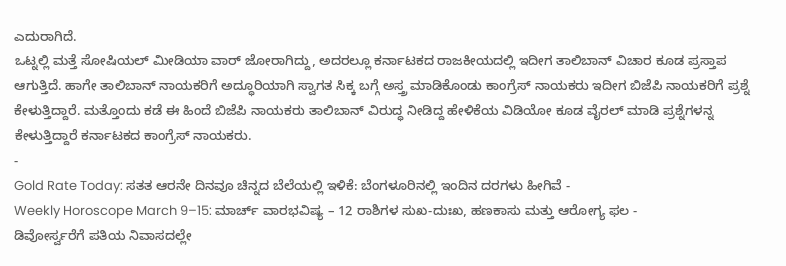ಎದುರಾಗಿದೆ.
ಒಟ್ನಲ್ಲಿ ಮತ್ತೆ ಸೋಷಿಯಲ್ ಮೀಡಿಯಾ ವಾರ್ ಜೋರಾಗಿದ್ದು, ಅದರಲ್ಲೂ ಕರ್ನಾಟಕದ ರಾಜಕೀಯದಲ್ಲಿ ಇದೀಗ ತಾಲಿಬಾನ್ ವಿಚಾರ ಕೂಡ ಪ್ರಸ್ತಾಪ ಆಗುತ್ತಿದೆ. ಹಾಗೇ ತಾಲಿಬಾನ್ ನಾಯಕರಿಗೆ ಅದ್ಧೂರಿಯಾಗಿ ಸ್ವಾಗತ ಸಿಕ್ಕ ಬಗ್ಗೆ ಅಸ್ತ್ರ ಮಾಡಿಕೊಂಡು ಕಾಂಗ್ರೆಸ್ ನಾಯಕರು ಇದೀಗ ಬಿಜೆಪಿ ನಾಯಕರಿಗೆ ಪ್ರಶ್ನೆ ಕೇಳುತ್ತಿದ್ದಾರೆ. ಮತ್ತೊಂದು ಕಡೆ ಈ ಹಿಂದೆ ಬಿಜೆಪಿ ನಾಯಕರು ತಾಲಿಬಾನ್ ವಿರುದ್ಧ ನೀಡಿದ್ದ ಹೇಳಿಕೆಯ ವಿಡಿಯೋ ಕೂಡ ವೈರಲ್ ಮಾಡಿ ಪ್ರಶ್ನೆಗಳನ್ನ ಕೇಳುತ್ತಿದ್ದಾರೆ ಕರ್ನಾಟಕದ ಕಾಂಗ್ರೆಸ್ ನಾಯಕರು.
-
Gold Rate Today: ಸತತ ಆರನೇ ದಿನವೂ ಚಿನ್ನದ ಬೆಲೆಯಲ್ಲಿ ಇಳಿಕೆ: ಬೆಂಗಳೂರಿನಲ್ಲಿ ಇಂದಿನ ದರಗಳು ಹೀಗಿವೆ -
Weekly Horoscope March 9–15: ಮಾರ್ಚ್ ವಾರಭವಿಷ್ಯ – 12 ರಾಶಿಗಳ ಸುಖ-ದುಃಖ, ಹಣಕಾಸು ಮತ್ತು ಆರೋಗ್ಯ ಫಲ -
ಡಿವೋರ್ಸ್ವರೆಗೆ ಪತಿಯ ನಿವಾಸದಲ್ಲೇ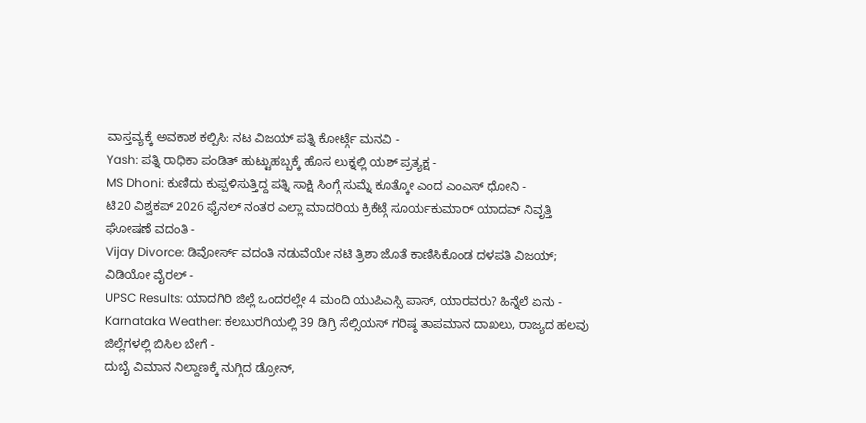ವಾಸ್ತವ್ಯಕ್ಕೆ ಅವಕಾಶ ಕಲ್ಪಿಸಿ: ನಟ ವಿಜಯ್ ಪತ್ನಿ ಕೋರ್ಟ್ಗೆ ಮನವಿ -
Yash: ಪತ್ನಿ ರಾಧಿಕಾ ಪಂಡಿತ್ ಹುಟ್ಟುಹಬ್ಬಕ್ಕೆ ಹೊಸ ಲುಕ್ನಲ್ಲಿ ಯಶ್ ಪ್ರತ್ಯಕ್ಷ -
MS Dhoni: ಕುಣಿದು ಕುಪ್ಪಳಿಸುತ್ತಿದ್ದ ಪತ್ನಿ ಸಾಕ್ಷಿ ಸಿಂಗ್ಗೆ ಸುಮ್ನೆ ಕೂತ್ಕೋ ಎಂದ ಎಂಎಸ್ ಧೋನಿ -
ಟಿ20 ವಿಶ್ವಕಪ್ 2026 ಫೈನಲ್ ನಂತರ ಎಲ್ಲಾ ಮಾದರಿಯ ಕ್ರಿಕೆಟ್ಗೆ ಸೂರ್ಯಕುಮಾರ್ ಯಾದವ್ ನಿವೃತ್ತಿ ಘೋಷಣೆ ವದಂತಿ -
Vijay Divorce: ಡಿವೋರ್ಸ್ ವದಂತಿ ನಡುವೆಯೇ ನಟಿ ತ್ರಿಶಾ ಜೊತೆ ಕಾಣಿಸಿಕೊಂಡ ದಳಪತಿ ವಿಜಯ್; ವಿಡಿಯೋ ವೈರಲ್ -
UPSC Results: ಯಾದಗಿರಿ ಜಿಲ್ಲೆ ಒಂದರಲ್ಲೇ 4 ಮಂದಿ ಯುಪಿಎಸ್ಸಿ ಪಾಸ್, ಯಾರವರು? ಹಿನ್ನೆಲೆ ಏನು -
Karnataka Weather: ಕಲಬುರಗಿಯಲ್ಲಿ 39 ಡಿಗ್ರಿ ಸೆಲ್ಸಿಯಸ್ ಗರಿಷ್ಠ ತಾಪಮಾನ ದಾಖಲು, ರಾಜ್ಯದ ಹಲವು ಜಿಲ್ಲೆಗಳಲ್ಲಿ ಬಿಸಿಲ ಬೇಗೆ -
ದುಬೈ ವಿಮಾನ ನಿಲ್ದಾಣಕ್ಕೆ ನುಗ್ಗಿದ ಡ್ರೋನ್,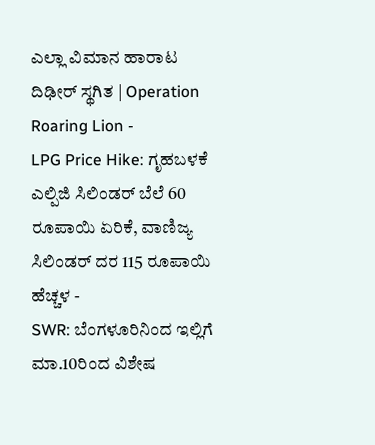ಎಲ್ಲಾ ವಿಮಾನ ಹಾರಾಟ ದಿಢೀರ್ ಸ್ಥಗಿತ | Operation Roaring Lion -
LPG Price Hike: ಗೃಹಬಳಕೆ ಎಲ್ಪಿಜಿ ಸಿಲಿಂಡರ್ ಬೆಲೆ 60 ರೂಪಾಯಿ ಏರಿಕೆ, ವಾಣಿಜ್ಯ ಸಿಲಿಂಡರ್ ದರ 115 ರೂಪಾಯಿ ಹೆಚ್ಚಳ -
SWR: ಬೆಂಗಳೂರಿನಿಂದ ಇಲ್ಲಿಗೆ ಮಾ.10ರಿಂದ ವಿಶೇಷ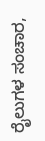ರೈಲುಗಳ ಸಂಚಾರ,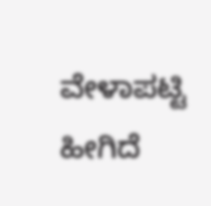ವೇಳಾಪಟ್ಟಿ ಹೀಗಿದೆ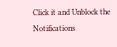Click it and Unblock the Notifications